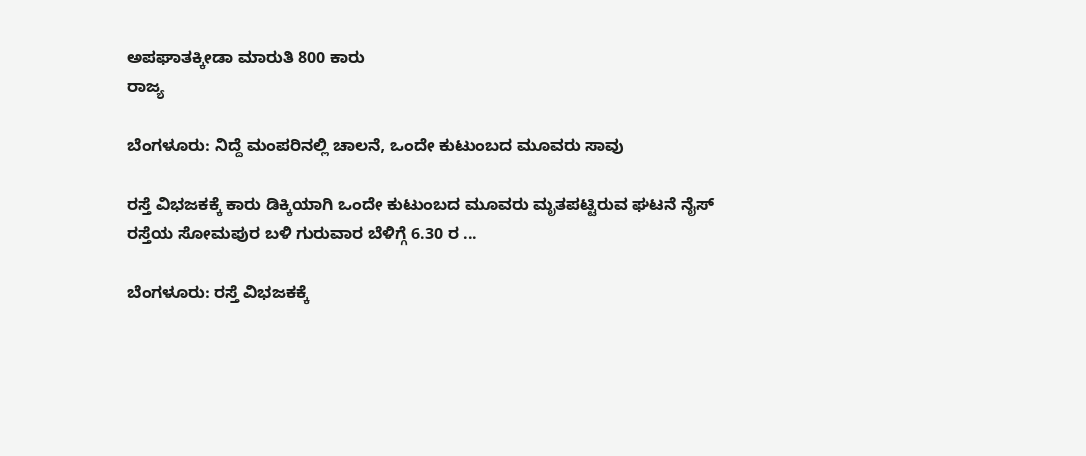ಅಪಘಾತಕ್ಕೀಡಾ ಮಾರುತಿ 800 ಕಾರು
ರಾಜ್ಯ

ಬೆಂಗಳೂರು: ನಿದ್ದೆ ಮಂಪರಿನಲ್ಲಿ ಚಾಲನೆ, ಒಂದೇ ಕುಟುಂಬದ ಮೂವರು ಸಾವು

ರಸ್ತೆ ವಿಭಜಕಕ್ಕೆ ಕಾರು ಡಿಕ್ಕಿಯಾಗಿ ಒಂದೇ ಕುಟುಂಬದ ಮೂವರು ಮೃತಪಟ್ಟಿರುವ ಘಟನೆ ನೈಸ್ ರಸ್ತೆಯ ಸೋಮಪುರ ಬಳಿ ಗುರುವಾರ ಬೆಳಿಗ್ಗೆ 6.30 ರ ...

ಬೆಂಗಳೂರು: ರಸ್ತೆ ವಿಭಜಕಕ್ಕೆ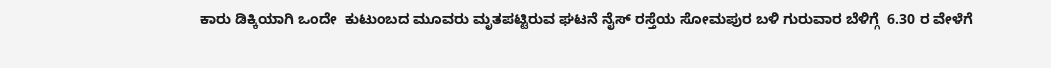ಕಾರು ಡಿಕ್ಕಿಯಾಗಿ ಒಂದೇ  ಕುಟುಂಬದ ಮೂವರು ಮೃತಪಟ್ಟಿರುವ ಘಟನೆ ನೈಸ್ ರಸ್ತೆಯ ಸೋಮಪುರ ಬಳಿ ಗುರುವಾರ ಬೆಳಿಗ್ಗೆ  6.30 ರ ವೇಳೆಗೆ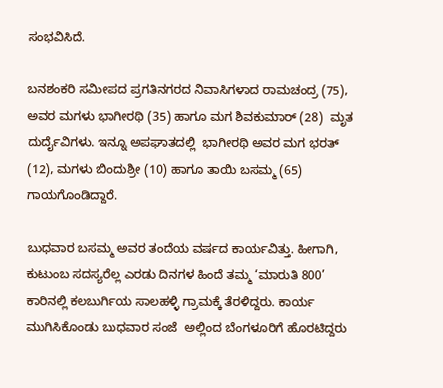ಸಂಭವಿಸಿದೆ.

ಬನಶಂಕರಿ ಸಮೀಪದ ಪ್ರಗತಿನಗರದ ನಿವಾಸಿಗಳಾದ ರಾಮಚಂದ್ರ (75), ಅವರ ಮಗಳು ಭಾಗೀರಥಿ (35) ಹಾಗೂ ಮಗ ಶಿವಕುಮಾರ್ (28)  ಮೃತ ದುರ್ದೈವಿಗಳು. ಇನ್ನೂ ಅಪಘಾತದಲ್ಲಿ  ಭಾಗೀರಥಿ ಅವರ ಮಗ ಭರತ್ (12), ಮಗಳು ಬಿಂದುಶ್ರೀ (10) ಹಾಗೂ ತಾಯಿ ಬಸಮ್ಮ (65) ಗಾಯಗೊಂಡಿದ್ದಾರೆ.

ಬುಧವಾರ ಬಸಮ್ಮ ಅವರ ತಂದೆಯ ವರ್ಷದ ಕಾರ್ಯವಿತ್ತು. ಹೀಗಾಗಿ, ಕುಟುಂಬ ಸದಸ್ಯರೆಲ್ಲ ಎರಡು ದಿನಗಳ ಹಿಂದೆ ತಮ್ಮ ‘ಮಾರುತಿ 800’ ಕಾರಿನಲ್ಲಿ ಕಲಬುರ್ಗಿಯ ಸಾಲಹಳ್ಳಿ ಗ್ರಾಮಕ್ಕೆ ತೆರಳಿದ್ದರು. ಕಾರ್ಯ ಮುಗಿಸಿಕೊಂಡು ಬುಧವಾರ ಸಂಜೆ  ಅಲ್ಲಿಂದ ಬೆಂಗಳೂರಿಗೆ ಹೊರಟಿದ್ದರು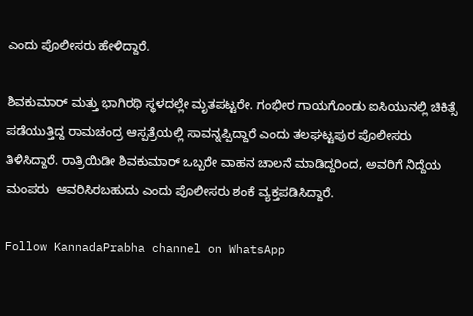ಎಂದು ಪೊಲೀಸರು ಹೇಳಿದ್ದಾರೆ.

ಶಿವಕುಮಾರ್ ಮತ್ತು ಭಾಗಿರಥಿ ಸ್ಥಳದಲ್ಲೇ ಮೃತಪಟ್ಟರೇ. ಗಂಭೀರ ಗಾಯಗೊಂಡು ಐಸಿಯುನಲ್ಲಿ ಚಿಕಿತ್ಸೆ ಪಡೆಯುತ್ತಿದ್ದ ರಾಮಚಂದ್ರ ಆಸ್ಪತ್ರೆಯಲ್ಲಿ ಸಾವನ್ನಪ್ಪಿದ್ದಾರೆ ಎಂದು ತಲಘಟ್ಟಪುರ ಪೊಲೀಸರು ತಿಳಿಸಿದ್ದಾರೆ. ರಾತ್ರಿಯಿಡೀ ಶಿವಕುಮಾರ್ ಒಬ್ಬರೇ ವಾಹನ ಚಾಲನೆ ಮಾಡಿದ್ದರಿಂದ, ಅವರಿಗೆ ನಿದ್ದೆಯ ಮಂಪರು  ಆವರಿಸಿರಬಹುದು ಎಂದು ಪೊಲೀಸರು ಶಂಕೆ ವ್ಯಕ್ತಪಡಿಸಿದ್ದಾರೆ.

Follow KannadaPrabha channel on WhatsApp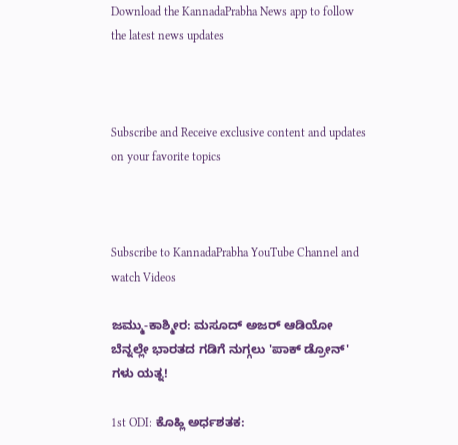Download the KannadaPrabha News app to follow the latest news updates



Subscribe and Receive exclusive content and updates on your favorite topics



Subscribe to KannadaPrabha YouTube Channel and watch Videos

ಜಮ್ಮು-ಕಾಶ್ಮೀರ: ಮಸೂದ್ ಅಜರ್ ಆಡಿಯೋ ಬೆನ್ನಲ್ಲೇ ಭಾರತದ ಗಡಿಗೆ ನುಗ್ಗಲು 'ಪಾಕ್ ಡ್ರೋನ್' ಗಳು ಯತ್ನ!

1st ODI: ಕೊಹ್ಲಿ ಅರ್ಧಶತಕ: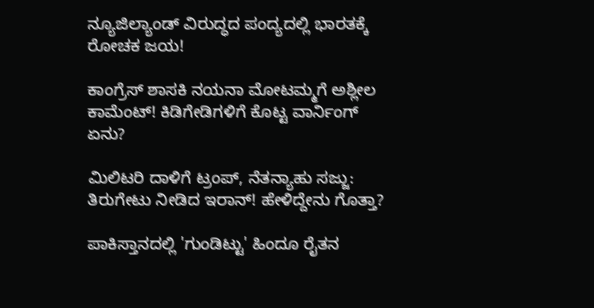ನ್ಯೂಜಿಲ್ಯಾಂಡ್ ವಿರುದ್ಧದ ಪಂದ್ಯದಲ್ಲಿ ಭಾರತಕ್ಕೆ ರೋಚಕ ಜಯ!

ಕಾಂಗ್ರೆಸ್ ಶಾಸಕಿ ನಯನಾ ಮೋಟಮ್ಮಗೆ ಅಶ್ಲೀಲ ಕಾಮೆಂಟ್! ಕಿಡಿಗೇಡಿಗಳಿಗೆ ಕೊಟ್ಟ ವಾರ್ನಿಂಗ್ ಏನು?

ಮಿಲಿಟರಿ ದಾಳಿಗೆ ಟ್ರಂಪ್, ನೆತನ್ಯಾಹು ಸಜ್ಜು: ತಿರುಗೇಟು ನೀಡಿದ ಇರಾನ್! ಹೇಳಿದ್ದೇನು ಗೊತ್ತಾ?

ಪಾಕಿಸ್ತಾನದಲ್ಲಿ 'ಗುಂಡಿಟ್ಟು' ಹಿಂದೂ ರೈತನ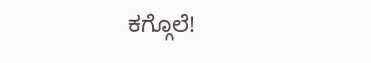ಕಗ್ಗೊಲೆ!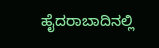ಹೈದರಾಬಾದಿನಲ್ಲಿ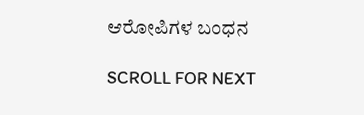ಆರೋಪಿಗಳ ಬಂಧನ

SCROLL FOR NEXT